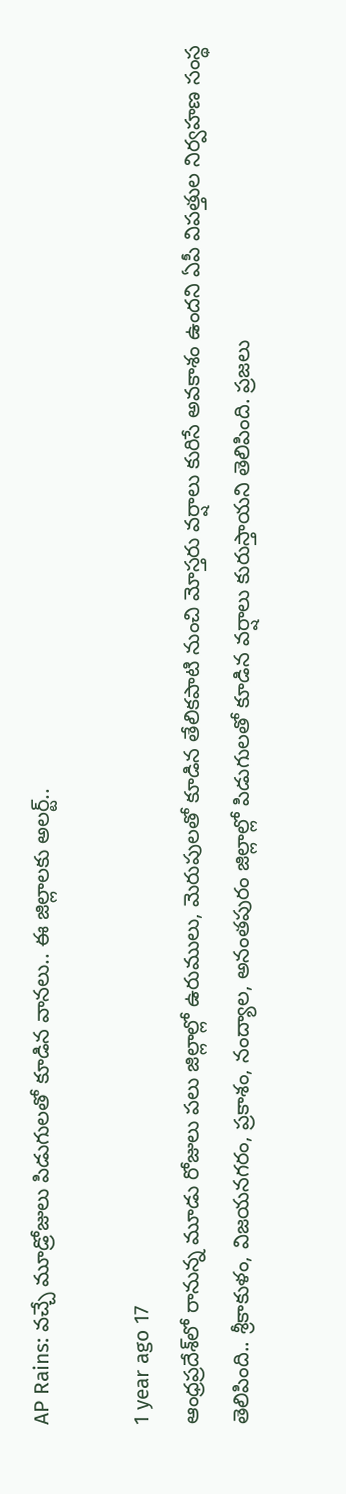AP Rains: వచ్చే మూడ్రోజులు పిడుగులతో కూడిన వానలు.. ఈ జిల్లాలకు అలర్ట్..

1 year ago 17
ఆంధ్రప్రదేశ్‌లో రానున్న మూడు రోజులు పలు జిల్లాల్లో ఉరుములు, మెరుపులతో కూడిన తేలికపాటి నుంచి మోస్తరు వర్షాలు కురిసే అవకాశం ఉందని ఏపీ విపత్తుల నిర్వహణ సంస్థ తెలిపింది.. శ్రీకాకుళం, విజయనగరం, ప్రకాశం, నంద్యాల, అనంతపురం జిల్లాల్లో పిడుగులతో కూడిన వర్షాలు కురుస్తాయని తెలిపింది. ప్రజలు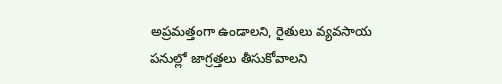అప్రమత్తంగా ఉండాలని, రైతులు వ్యవసాయ పనుల్లో జాగ్రత్తలు తీసుకోవాలని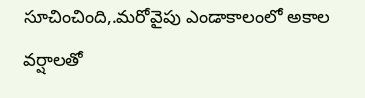సూచించింది,.మరోవైపు ఎండాకాలంలో అకాల వర్షాలతో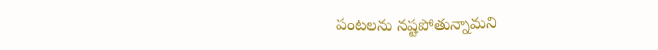పంటలను నష్టపోతున్నామని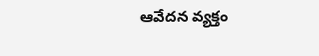ఆవేదన వ్యక్తం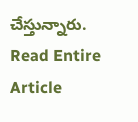చేస్తున్నారు.
Read Entire Article